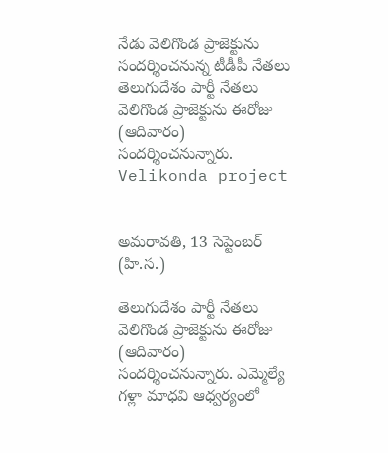నేడు వెలిగొండ ప్రాజెక్టును సందర్శించనున్న టీడీపీ నేతలు
తెలుగుదేశం పార్టీ నేతలు వెలిగొండ ప్రాజెక్టును ఈరోజు (ఆదివారం) సందర్శించనున్నారు.
Velikonda project


అమరావతి, 13 సెప్టెంబర్ (హి.స.)

తెలుగుదేశం పార్టీ నేతలు వెలిగొండ ప్రాజెక్టును ఈరోజు (ఆదివారం) సందర్శించనున్నారు. ఎమ్మెల్యే గళ్లా మాధవి ఆధ్వర్యంలో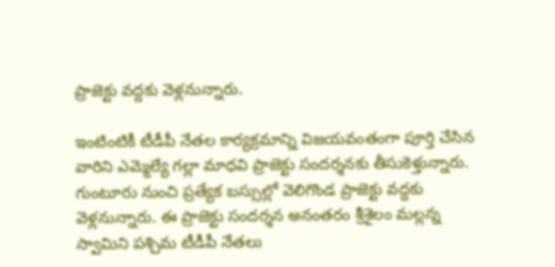ప్రాజెక్టు వద్దకు వెళ్లనున్నారు.

ఇంటింటికీ టీడీపీ నేతల కార్యక్రమాన్ని విజయవంతంగా పూర్తి చేసిన వారిని ఎమ్మెల్యే గల్లా మాధవి ప్రాజెక్టు సందర్శనకు తీసుకెళ్తున్నారు. గుంటూరు నుంచి ప్రత్యేక బస్సుల్లో వెలిగొండ ప్రాజెక్టు వద్దకు వెళ్లనున్నారు. ఈ ప్రాజెక్టు సందర్శన అనంతరం శ్రీశైలం మల్లన్న స్వామిని పశ్చిమ టీడీపీ నేతలు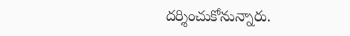దర్శించుకోనున్నారు.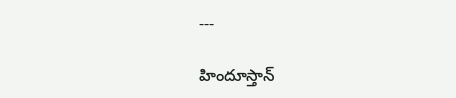---

హిందూస్తాన్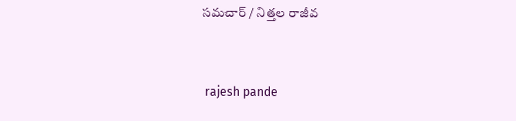సమచార్ / నిత్తల రాజీవ


 rajesh pande